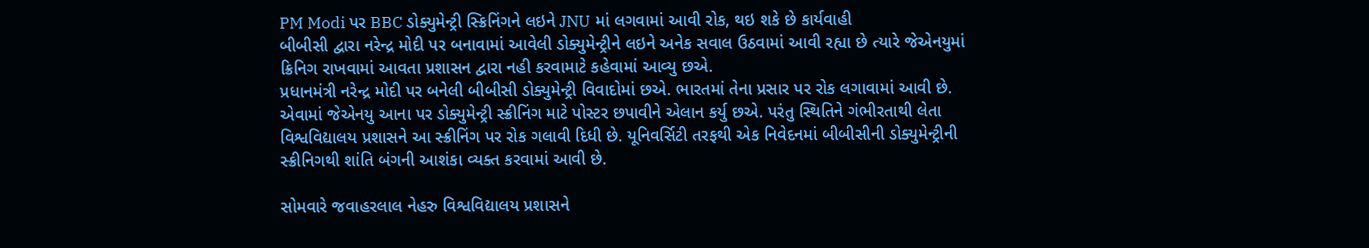PM Modi પર BBC ડોક્યુમેન્ટ્રી સ્ક્રિનિંગને લઇને JNU માં લગવામાં આવી રોક, થઇ શકે છે કાર્યવાહી
બીબીસી દ્વારા નરેન્દ્ર મોદી પર બનાવામાં આવેલી ડોક્યુમેન્ટ્રીને લઇને અનેક સવાલ ઉઠવામાં આવી રહ્યા છે ત્યારે જેએનયુમાં ક્રિનિગ રાખવામાં આવતા પ્રશાસન દ્વારા નહી કરવામાટે કહેવામાં આવ્યુ છએ.
પ્રધાનમંત્રી નરેન્દ્ર મોદી પર બનેલી બીબીસી ડોક્યુમેન્ટ્રી વિવાદોમાં છએ. ભારતમાં તેના પ્રસાર પર રોક લગાવામાં આવી છે. એવામાં જેએનયુ આના પર ડોક્યુમેન્ટ્રી સ્ક્રીનિંગ માટે પોસ્ટર છપાવીને એલાન કર્યુ છએ. પરંતુ સ્થિતિને ગંભીરતાથી લેતા વિશ્વવિદ્યાલય પ્રશાસને આ સ્ક્રીનિંગ પર રોક ગલાવી દિધી છે. યૂનિવર્સિટી તરફથી એક નિવેદનમાં બીબીસીની ડોક્યુમેન્ટ્રીની સ્ક્રીનિગથી શાંતિ બંગની આશંકા વ્યક્ત કરવામાં આવી છે.

સોમવારે જવાહરલાલ નેહરુ વિશ્વવિદ્યાલય પ્રશાસને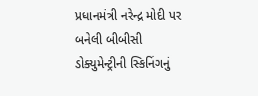પ્રધાનમંત્રી નરેન્દ્ર મોદી પર બનેલી બીબીસી ડોક્યુમેન્ટ્રીની સ્કિનિંગનું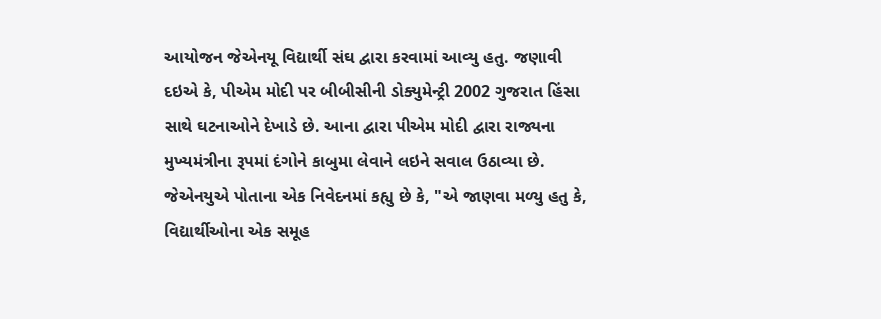આયોજન જેએનયૂ વિદ્યાર્થી સંઘ દ્વારા કરવામાં આવ્યુ હતુ. જણાવી દઇએ કે, પીએમ મોદી પર બીબીસીની ડોક્યુમેન્ટ્રી 2002 ગુજરાત હિંસા સાથે ઘટનાઓને દેખાડે છે. આના દ્વારા પીએમ મોદી દ્વારા રાજ્યના મુખ્યમંત્રીના રૂપમાં દંગોને કાબુમા લેવાને લઇને સવાલ ઉઠાવ્યા છે.
જેએનયુએ પોતાના એક નિવેદનમાં કહ્યુ છે કે, "એ જાણવા મળ્યુ હતુ કે, વિદ્યાર્થીઓના એક સમૂહ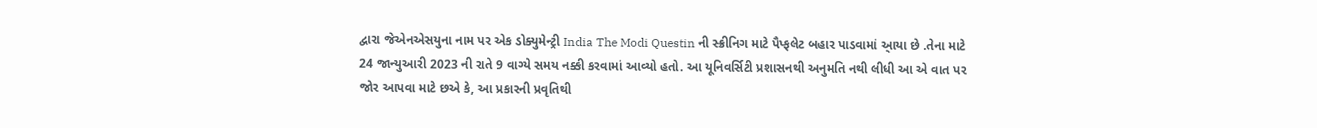દ્વારા જેએનએસયુના નામ પર એક ડોક્યુમેન્ટ્રી India The Modi Questin ની સ્ક્રીનિગ માટે પૈપ્ફલેટ બહાર પાડવામાં આ્યા છે .તેના માટે 24 જાન્યુઆરી 2023 ની રાતે 9 વાગ્યે સમય નક્કી કરવામાં આવ્યો હતો. આ યૂનિવર્સિટી પ્રશાસનથી અનુમતિ નથી લીધી આ એ વાત પર જોર આપવા માટે છએ કે, આ પ્રકારની પ્રવૃતિથી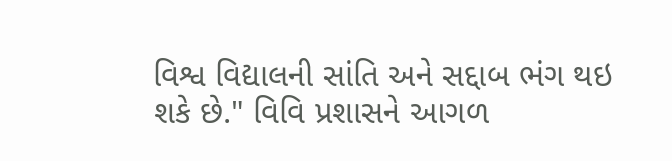વિશ્વ વિદ્યાલની સાંતિ અને સદ્દાબ ભંગ થઇ શકે છે." વિવિ પ્રશાસને આગળ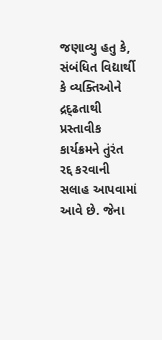જણાવ્યુ હતુ કે, સંબંધિત વિદ્યાર્થી કે વ્યક્તિઓને દ્રદ્ઢતાથી પ્રસ્તાવીક કાર્યક્રમને તુંરંત રદ્દ કરવાની સલાહ આપવામાં આવે છે. જેના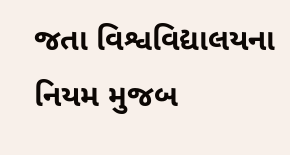જતા વિશ્વવિદ્યાલયના નિયમ મુજબ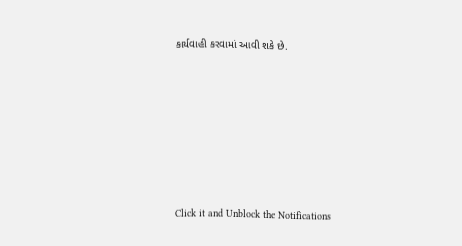કાર્યવાહી કરવામાં આવી શકે છે.












Click it and Unblock the Notifications